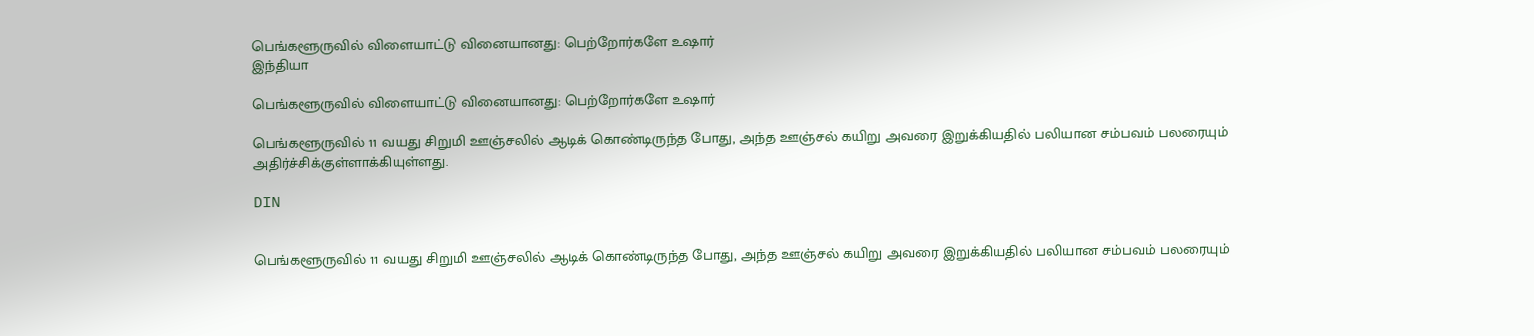பெங்களூருவில் விளையாட்டு வினையானது: பெற்றோர்களே உஷார்
இந்தியா

பெங்களூருவில் விளையாட்டு வினையானது: பெற்றோர்களே உஷார்

பெங்களூருவில் 11 வயது சிறுமி ஊஞ்சலில் ஆடிக் கொண்டிருந்த போது, அந்த ஊஞ்சல் கயிறு அவரை இறுக்கியதில் பலியான சம்பவம் பலரையும் அதிர்ச்சிக்குள்ளாக்கியுள்ளது.

DIN


பெங்களூருவில் 11 வயது சிறுமி ஊஞ்சலில் ஆடிக் கொண்டிருந்த போது, அந்த ஊஞ்சல் கயிறு அவரை இறுக்கியதில் பலியான சம்பவம் பலரையும்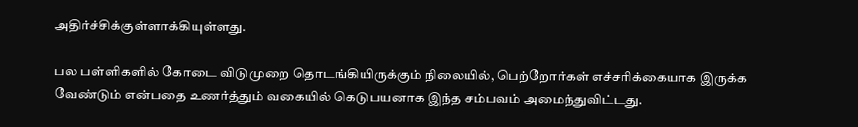அதிர்ச்சிக்குள்ளாக்கியுள்ளது.

பல பள்ளிகளில் கோடை விடுமுறை தொடங்கியிருக்கும் நிலையில், பெற்றோர்கள் எச்சரிக்கையாக இருக்க வேண்டும் என்பதை உணர்த்தும் வகையில் கெடுபயனாக இந்த சம்பவம் அமைந்துவிட்டது.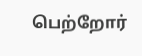பெற்றோர்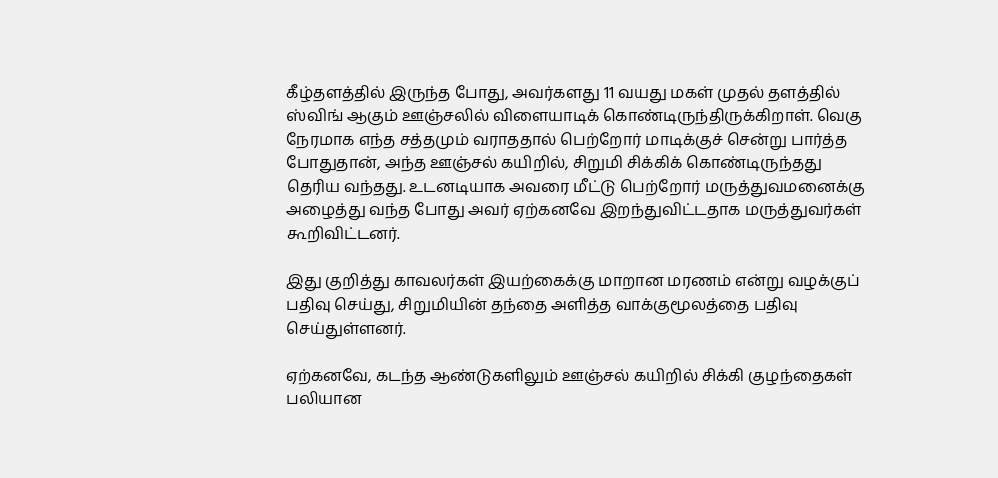கீழ்தளத்தில் இருந்த போது, அவர்களது 11 வயது மகள் முதல் தளத்தில் ஸ்விங் ஆகும் ஊஞ்சலில் விளையாடிக் கொண்டிருந்திருக்கிறாள். வெகு நேரமாக எந்த சத்தமும் வராததால் பெற்றோர் மாடிக்குச் சென்று பார்த்த போதுதான், அந்த ஊஞ்சல் கயிறில், சிறுமி சிக்கிக் கொண்டிருந்தது தெரிய வந்தது. உடனடியாக அவரை மீட்டு பெற்றோர் மருத்துவமனைக்கு அழைத்து வந்த போது அவர் ஏற்கனவே இறந்துவிட்டதாக மருத்துவர்கள் கூறிவிட்டனர்.

இது குறித்து காவலர்கள் இயற்கைக்கு மாறான மரணம் என்று வழக்குப் பதிவு செய்து, சிறுமியின் தந்தை அளித்த வாக்குமூலத்தை பதிவு செய்துள்ளனர்.

ஏற்கனவே, கடந்த ஆண்டுகளிலும் ஊஞ்சல் கயிறில் சிக்கி குழந்தைகள் பலியான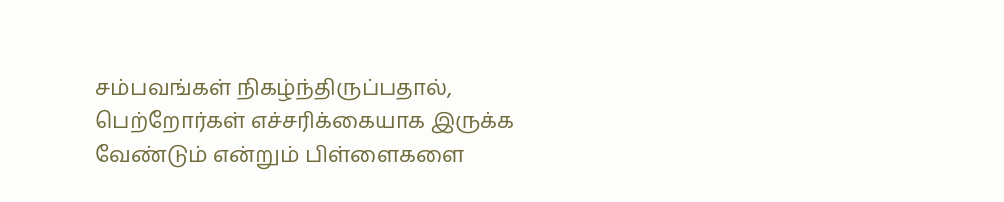சம்பவங்கள் நிகழ்ந்திருப்பதால், பெற்றோர்கள் எச்சரிக்கையாக இருக்க வேண்டும் என்றும் பிள்ளைகளை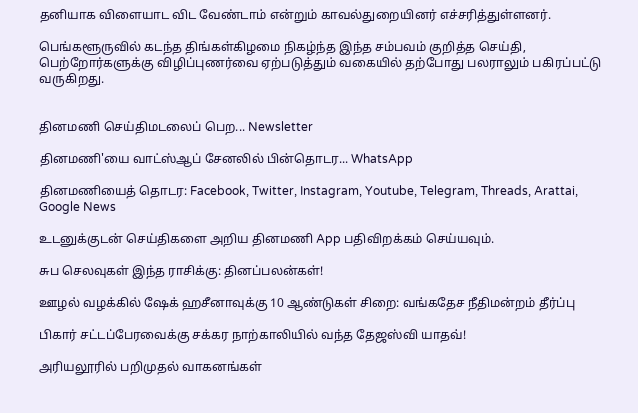தனியாக விளையாட விட வேண்டாம் என்றும் காவல்துறையினர் எச்சரித்துள்ளனர்.

பெங்களூருவில் கடந்த திங்கள்கிழமை நிகழ்ந்த இந்த சம்பவம் குறித்த செய்தி, பெற்றோர்களுக்கு விழிப்புணர்வை ஏற்படுத்தும் வகையில் தற்போது பலராலும் பகிரப்பட்டு வருகிறது.


தினமணி செய்திமடலைப் பெற... Newsletter

தினமணி'யை வாட்ஸ்ஆப் சேனலில் பின்தொடர... WhatsApp

தினமணியைத் தொடர: Facebook, Twitter, Instagram, Youtube, Telegram, Threads, Arattai, Google News

உடனுக்குடன் செய்திகளை அறிய தினமணி App பதிவிறக்கம் செய்யவும்.

சுப செலவுகள் இந்த ராசிக்கு: தினப்பலன்கள்!

ஊழல் வழக்கில் ஷேக் ஹசீனாவுக்கு 10 ஆண்டுகள் சிறை: வங்கதேச நீதிமன்றம் தீர்ப்பு

பிகார் சட்டப்பேரவைக்கு சக்கர நாற்காலியில் வந்த தேஜஸ்வி யாதவ்!

அரியலூரில் பறிமுதல் வாகனங்கள்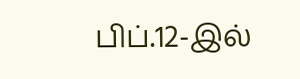பிப்.12-இல்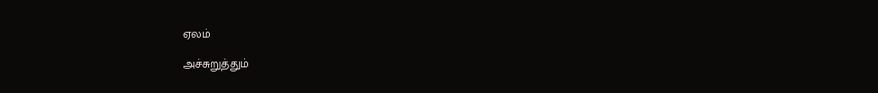ஏலம்

அச்சுறுத்தும்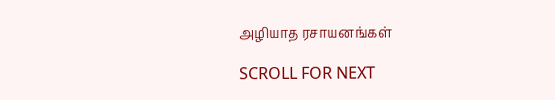அழியாத ரசாயனங்கள்

SCROLL FOR NEXT